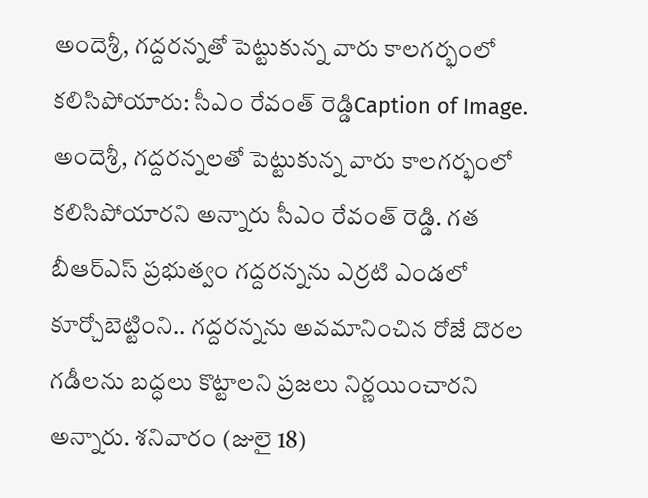అందెశ్రీ, గద్దరన్నతో పెట్టుకున్న వారు కాలగర్భంలో కలిసిపోయారు: సీఎం రేవంత్ రెడ్డిCaption of Image.
అందెశ్రీ, గద్దరన్నలతో పెట్టుకున్న వారు కాలగర్భంలో కలిసిపోయారని అన్నారు సీఎం రేవంత్ రెడ్డి. గత బీఆర్ఎస్ ప్రభుత్వం గద్దరన్నను ఎర్రటి ఎండలో కూర్చోబెట్టింని.. గద్దరన్నను అవమానించిన రోజే దొరల గడీలను బద్ధలు కొట్టాలని ప్రజలు నిర్ణయించారని అన్నారు. శనివారం (జులై 18)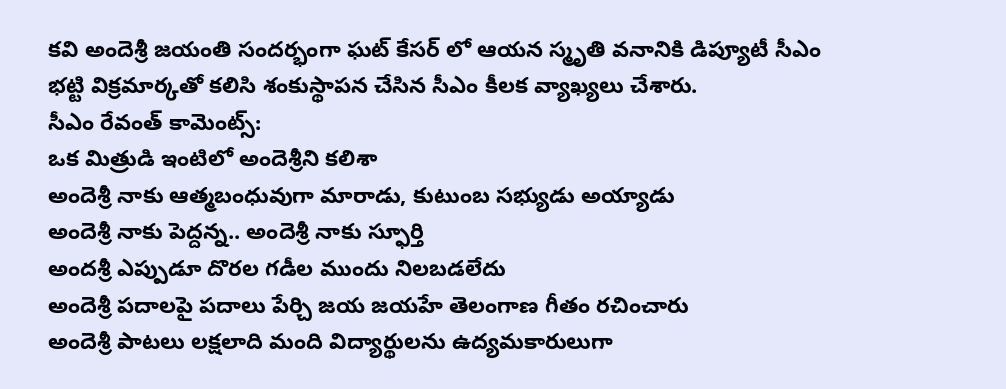కవి అందెశ్రీ జయంతి సందర్భంగా ఘట్ కేసర్ లో ఆయన స్మృతి వనానికి డిప్యూటీ సీఎం భట్టి విక్రమార్కతో కలిసి శంకుస్థాపన చేసిన సీఎం కీలక వ్యాఖ్యలు చేశారు.
సీఎం రేవంత్ కామెంట్స్:
ఒక మిత్రుడి ఇంటిలో అందెశ్రీని కలిశా
అందెశ్రీ నాకు ఆత్మబంధువుగా మారాడు, కుటుంబ సభ్యుడు అయ్యాడు
అందెశ్రీ నాకు పెద్దన్న.. అందెశ్రీ నాకు స్ఫూర్తి
అందశ్రీ ఎప్పుడూ దొరల గడీల ముందు నిలబడలేదు
అందెశ్రీ పదాలపై పదాలు పేర్చి జయ జయహే తెలంగాణ గీతం రచించారు
అందెశ్రీ పాటలు లక్షలాది మంది విద్యార్థులను ఉద్యమకారులుగా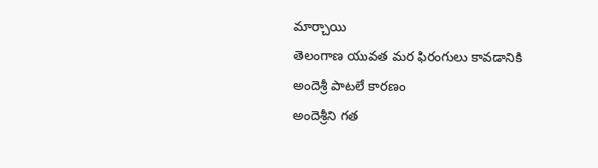మార్చాయి
తెలంగాణ యువత మర ఫిరంగులు కావడానికి అందెశ్రీ పాటలే కారణం
అందెశ్రీని గత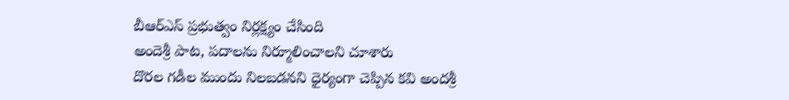బీఆర్ఎస్ ప్రభుత్వం నిర్లక్ష్యం చేసింది
అందెశ్రీ పాట, పదాలను నిర్మూలించాలని చూశారు
దొరల గడీల ముందు నిలబడనని ధైర్యంగా చెప్పిన కవి అందశ్రీ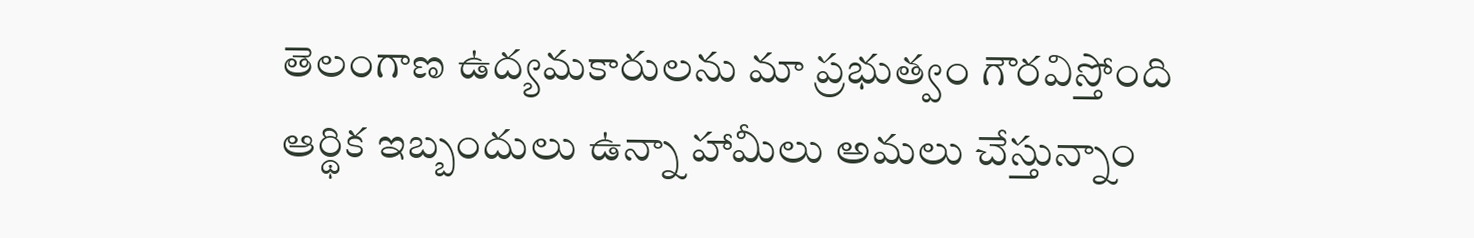తెలంగాణ ఉద్యమకారులను మా ప్రభుత్వం గౌరవిస్తోంది
ఆర్థిక ఇబ్బందులు ఉన్నా హామీలు అమలు చేస్తున్నాం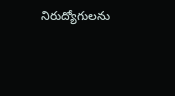నిరుద్యోగులను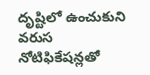దృష్టిలో ఉంచుకుని వరుస నోటిఫికేషన్లతో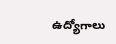ఉద్యోగాలు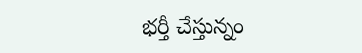భర్తీ చేస్తున్నం